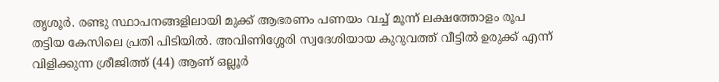തൃശൂർ. രണ്ടു സ്ഥാപനങ്ങളിലായി മുക്ക് ആഭരണം പണയം വച്ച് മൂന്ന് ലക്ഷത്തോളം രൂപ തട്ടിയ കേസിലെ പ്രതി പിടിയിൽ. അവിണിശ്ശേരി സ്വദേശിയായ കുറുവത്ത് വീട്ടിൽ ഉരുക്ക് എന്ന് വിളിക്കുന്ന ശ്രീജിത്ത് (44) ആണ് ഒല്ലൂർ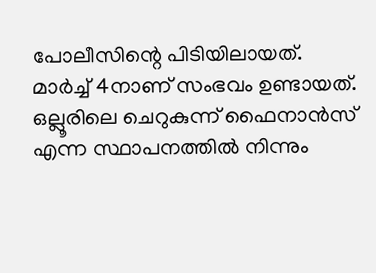പോലീസിന്റെ പിടിയിലായത്.
മാർച്ച് 4നാണ് സംഭവം ഉണ്ടായത്. ഒല്ലൂരിലെ ചെറുകുന്ന് ഫൈനാൻസ് എന്ന സ്ഥാപനത്തിൽ നിന്നും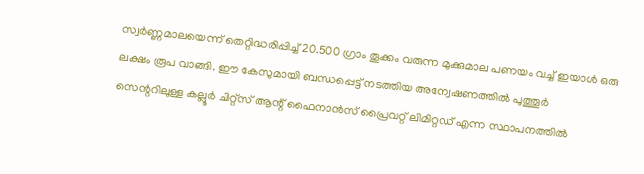സ്വർണ്ണമാലയെന്ന് തെറ്റിദ്ധരിപ്പിച്ച് 20.500 ഗ്രാം തൂക്കം വരുന്ന മുക്കുമാല പണയം വച്ച് ഇയാൾ ഒരു ലക്ഷം രൂപ വാങ്ങി. ഈ കേസുമായി ബന്ധപ്പെട്ട് നടത്തിയ അന്വേഷണത്തിൽ പുത്തൂർ സെന്ററിലുള്ള കല്ലൂർ ചിറ്റ്സ് ആന്റ് ഫൈനാൻസ് പ്രൈവറ്റ് ലിമിറ്റഡ് എന്ന സ്ഥാപനത്തിൽ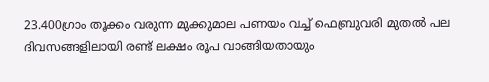23.400ഗ്രാം തൂക്കം വരുന്ന മുക്കുമാല പണയം വച്ച് ഫെബ്രുവരി മുതൽ പല ദിവസങ്ങളിലായി രണ്ട് ലക്ഷം രൂപ വാങ്ങിയതായും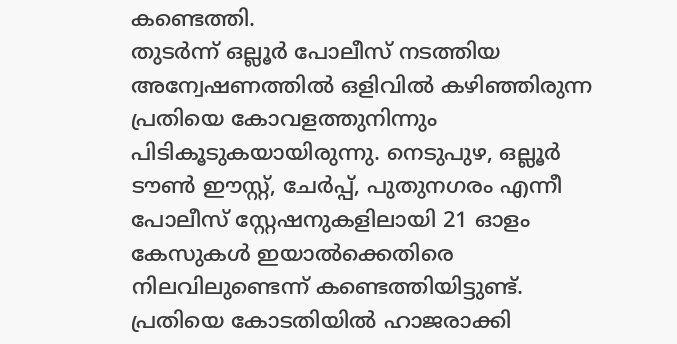കണ്ടെത്തി.
തുടർന്ന് ഒല്ലൂർ പോലീസ് നടത്തിയ അന്വേഷണത്തിൽ ഒളിവിൽ കഴിഞ്ഞിരുന്ന പ്രതിയെ കോവളത്തുനിന്നും പിടികൂടുകയായിരുന്നു. നെടുപുഴ, ഒല്ലൂർ ടൗൺ ഈസ്റ്റ്, ചേർപ്പ്, പുതുനഗരം എന്നീ പോലീസ് സ്റ്റേഷനുകളിലായി 21 ഓളം കേസുകൾ ഇയാൽക്കെതിരെ നിലവിലുണ്ടെന്ന് കണ്ടെത്തിയിട്ടുണ്ട്. പ്രതിയെ കോടതിയിൽ ഹാജരാക്കി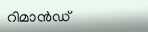റിമാൻഡ്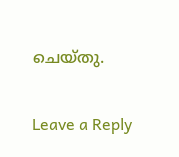ചെയ്തു.

Leave a Reply